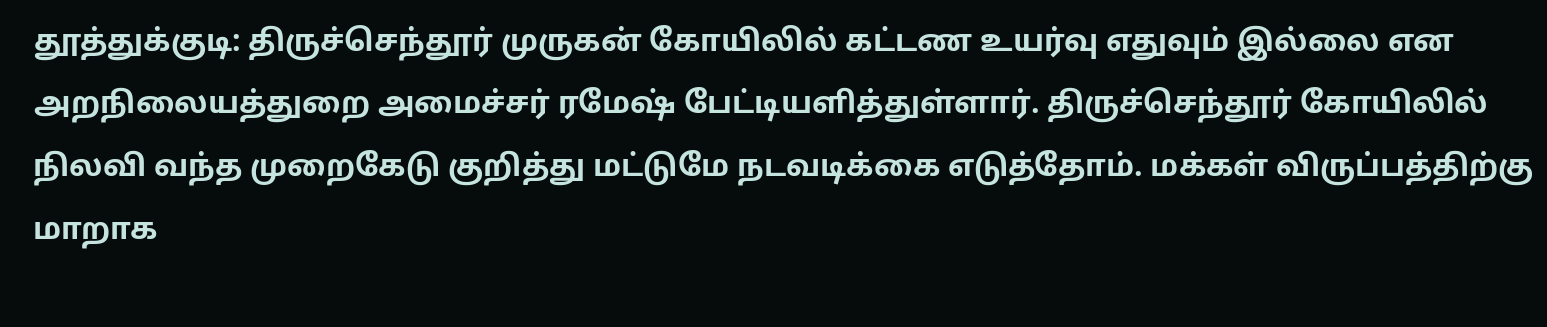தூத்துக்குடி: திருச்செந்தூர் முருகன் கோயிலில் கட்டண உயர்வு எதுவும் இல்லை என அறநிலையத்துறை அமைச்சர் ரமேஷ் பேட்டியளித்துள்ளார். திருச்செந்தூர் கோயிலில் நிலவி வந்த முறைகேடு குறித்து மட்டுமே நடவடிக்கை எடுத்தோம். மக்கள் விருப்பத்திற்கு மாறாக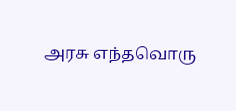அரசு எந்தவொரு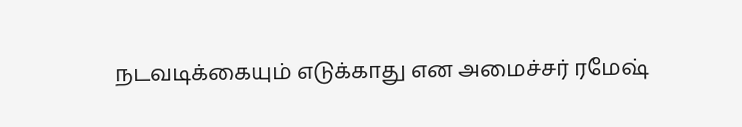நடவடிக்கையும் எடுக்காது என அமைச்சர் ரமேஷ்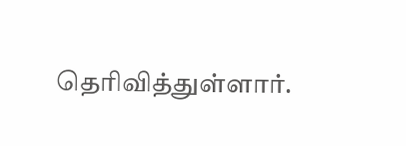தெரிவித்துள்ளார்.